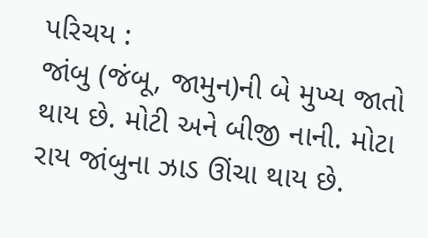પરિચય :
જાંબુ (જંબૂ, જામુન)ની બે મુખ્ય જાતો થાય છે. મોટી અને બીજી નાની. મોટા રાય જાંબુના ઝાડ ઊંચા થાય છે.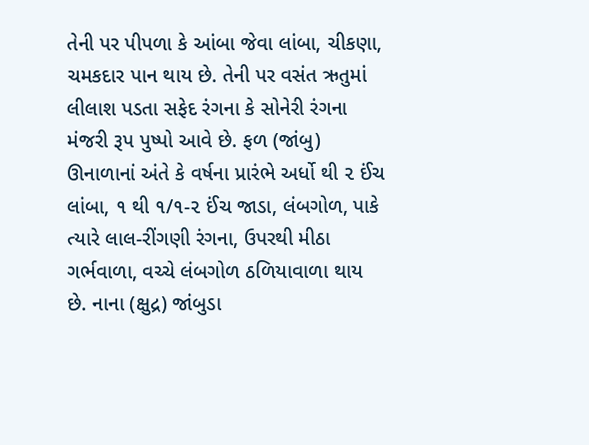તેની પર પીપળા કે આંબા જેવા લાંબા, ચીકણા, ચમકદાર પાન થાય છે. તેની પર વસંત ઋતુમાં લીલાશ પડતા સફેદ રંગના કે સોનેરી રંગના મંજરી રૂપ પુષ્પો આવે છે. ફળ (જાંબુ) ઊનાળાનાં અંતે કે વર્ષના પ્રારંભે અર્ધો થી ૨ ઈંચ લાંબા, ૧ થી ૧/૧-૨ ઈંચ જાડા, લંબગોળ, પાકે ત્યારે લાલ-રીંગણી રંગના, ઉપરથી મીઠા ગર્ભવાળા, વચ્ચે લંબગોળ ઠળિયાવાળા થાય છે. નાના (ક્ષુદ્ર) જાંબુડા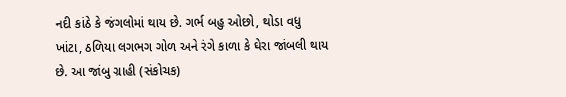નદી કાંઠે કે જંગલોમાં થાય છે. ગર્ભ બહુ ઓછો, થોડા વધુ ખાંટા, ઠળિયા લગભગ ગોળ અને રંગે કાળા કે ઘેરા જાંબલી થાય છે. આ જાંબુ ગ્રાહી (સંકોચક)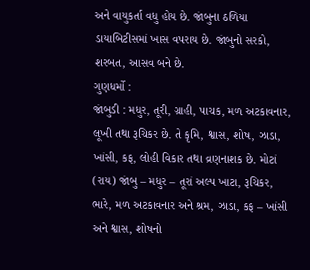અને વાયુકર્તા વધુ હોય છે. જાંબુના ઠળિયા ડાયાબિટીસમાં ખાસ વપરાય છે. જાંબુનો સરકો, શરબત, આસવ બને છે.
ગુણધર્મો :
જાંબુડી : મધુર, તૂરી, ગ્રાહી, પાચક, મળ અટકાવનાર, લૂખી તથા રૂચિકર છે. તે કૃમિ, શ્વાસ, શોષ, ઝાડા, ખાંસી, કફ, લોહી વિકાર તથા વ્રણનાશક છે. મોટાં (રાય) જાંબુ – મધુર – તૂરાં અલ્પ ખાટા, રૂચિકર, ભારે, મળ અટકાવનાર અને શ્રમ, ઝાડા, કફ – ખાંસી અને શ્વાસ, શોષનો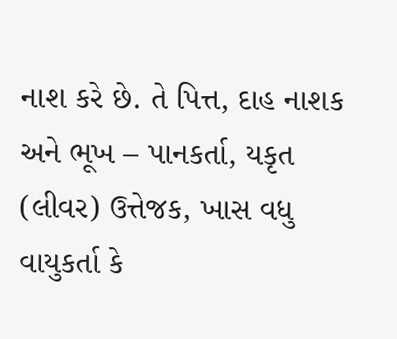નાશ કરે છે. તે પિત્ત, દાહ નાશક અને ભૂખ – પાનકર્તા, યકૃત (લીવર) ઉત્તેજક, ખાસ વધુ વાયુકર્તા કે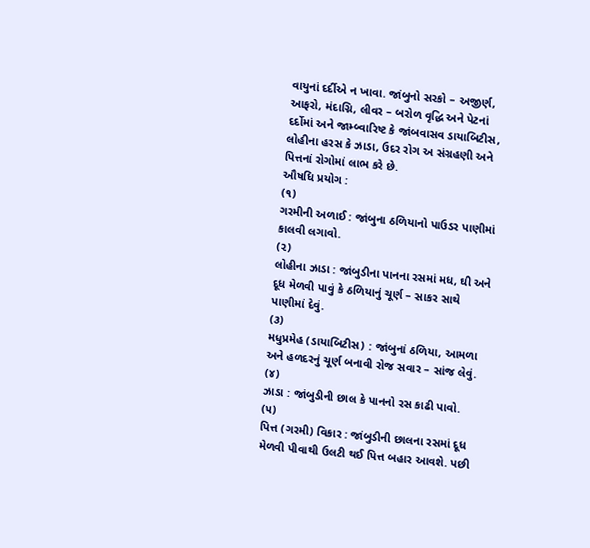વાયુનાં દર્દીએ ન ખાવા. જાંબુનો સરકો – અજીર્ણ, આફરો, મંદાગ્નિ, લીવર – બરોળ વૃદ્ધિ અને પેટનાં દર્દોમાં અને જામ્બ્વારિષ્ટ કે જાંબવાસવ ડાયાબિટીસ, લોહીના હરસ કે ઝાડા, ઉદર રોગ અ સંગ્રહણી અને પિત્તનાં રોગોમાં લાભ કરે છે.
ઔષધિ પ્રયોગ :
(૧)
ગરમીની અળાઈ : જાંબુના ઠળિયાનો પાઉડર પાણીમાં કાલવી લગાવો.
(૨)
લોહીના ઝાડા : જાંબુડીના પાનના રસમાં મધ, ઘી અને દૂધ મેળવી પાવું કે ઠળિયાનું ચૂર્ણ – સાકર સાથે પાણીમાં દેવું.
(૩)
મધુપ્રમેહ (ડાયાબિટીસ) : જાંબુનાં ઠળિયા, આમળા અને હળદરનું ચૂર્ણ બનાવી રોજ સવાર – સાંજ લેવું.
(૪)
ઝાડા : જાંબુડીની છાલ કે પાનનો રસ કાઢી પાવો.
(૫)
પિત્ત (ગરમી) વિકાર : જાંબુડીની છાલના રસમાં દૂધ મેળવી પીવાથી ઉલટી થઈ પિત્ત બહાર આવશે. પછી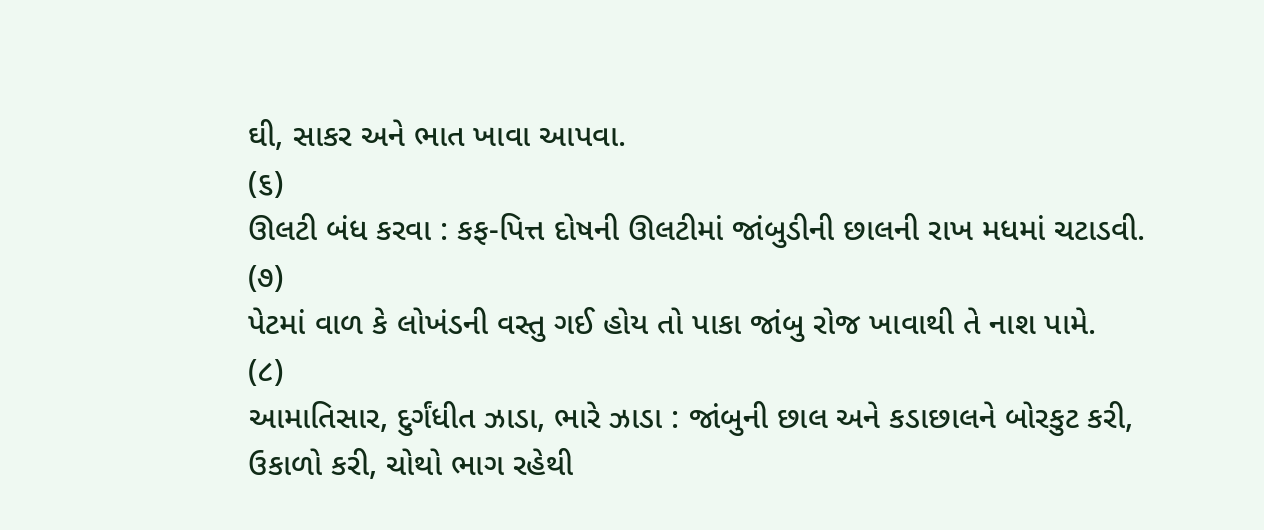ઘી, સાકર અને ભાત ખાવા આપવા.
(૬)
ઊલટી બંધ કરવા : કફ-પિત્ત દોષની ઊલટીમાં જાંબુડીની છાલની રાખ મધમાં ચટાડવી.
(૭)
પેટમાં વાળ કે લોખંડની વસ્તુ ગઈ હોય તો પાકા જાંબુ રોજ ખાવાથી તે નાશ પામે.
(૮)
આમાતિસાર, દુર્ગંધીત ઝાડા, ભારે ઝાડા : જાંબુની છાલ અને કડાછાલને બોરકુટ કરી, ઉકાળો કરી, ચોથો ભાગ રહેથી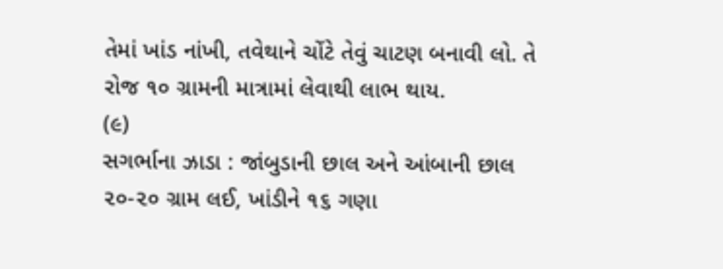તેમાં ખાંડ નાંખી, તવેથાને ચોંટે તેવું ચાટણ બનાવી લો. તે રોજ ૧૦ ગ્રામની માત્રામાં લેવાથી લાભ થાય.
(૯)
સગર્ભાના ઝાડા : જાંબુડાની છાલ અને આંબાની છાલ ૨૦-૨૦ ગ્રામ લઈ, ખાંડીને ૧૬ ગણા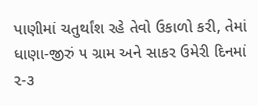પાણીમાં ચતુર્થાંશ રહે તેવો ઉકાળો કરી, તેમાં ધાણા-જીરું ૫ ગ્રામ અને સાકર ઉમેરી દિનમાં ૨-૩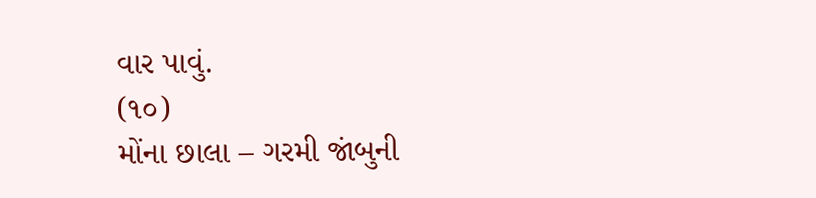વાર પાવું.
(૧૦)
મોંના છાલા – ગરમી જાંબુની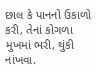છાલ કે પાનનો ઉકાળો કરી, તેનાં કોગળા મુખમાં ભરી, થુંકી નાંખવા.